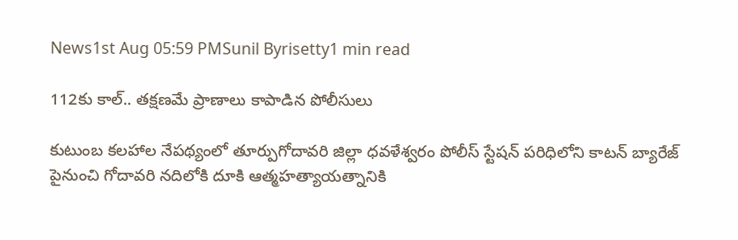News1st Aug 05:59 PMSunil Byrisetty1 min read

112కు కాల్.. తక్షణమే ప్రాణాలు కాపాడిన పోలీసులు

కుటుంబ కలహాల నేపథ్యంలో తూర్పుగోదావరి జిల్లా ధవళేశ్వరం పోలీస్ స్టేషన్ పరిధిలోని కాటన్ బ్యారేజ్ పైనుంచి గోదావరి నదిలోకి దూకి ఆత్మహత్యాయత్నానికి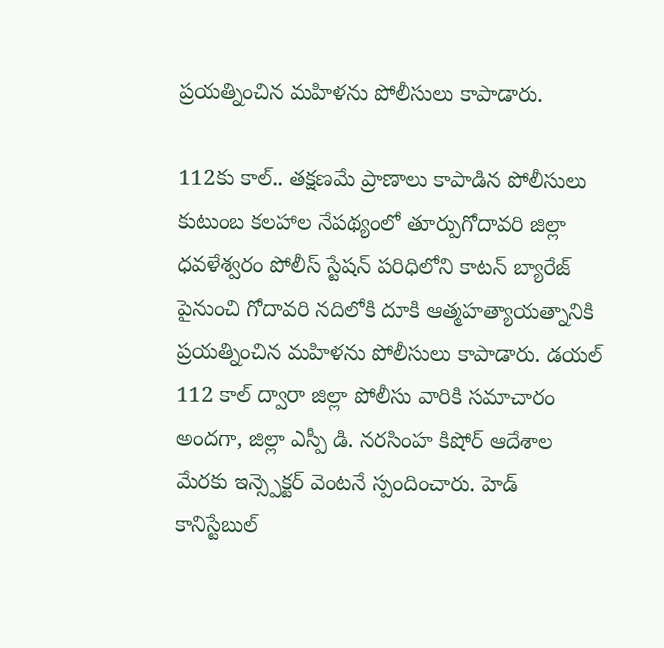ప్రయత్నించిన మహిళను పోలీసులు కాపాడారు.

112కు కాల్.. తక్షణమే ప్రాణాలు కాపాడిన పోలీసులు
కుటుంబ కలహాల నేపథ్యంలో తూర్పుగోదావరి జిల్లా ధవళేశ్వరం పోలీస్ స్టేషన్ పరిధిలోని కాటన్ బ్యారేజ్ పైనుంచి గోదావరి నదిలోకి దూకి ఆత్మహత్యాయత్నానికి ప్రయత్నించిన మహిళను పోలీసులు కాపాడారు. డయల్ 112 కాల్ ద్వారా జిల్లా పోలీసు వారికి సమాచారం అందగా, జిల్లా ఎస్పీ డి. నరసింహ కిషోర్ ఆదేశాల మేరకు ఇన్స్పెక్టర్ వెంటనే స్పందించారు. హెడ్ కానిస్టేబుల్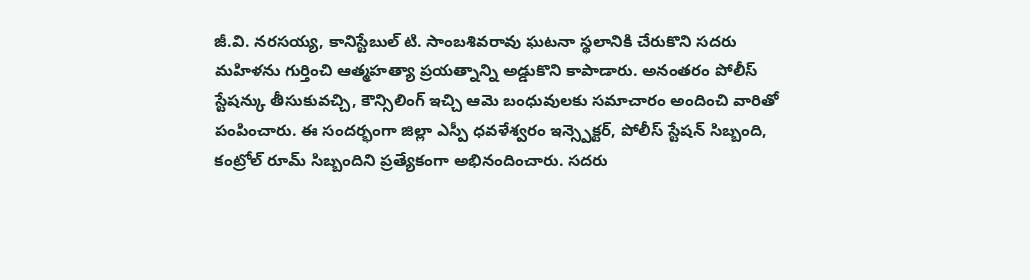జీ.వి. నరసయ్య, కానిస్టేబుల్ టి. సాంబశివరావు ఘటనా స్థలానికి చేరుకొని సదరు మహిళను గుర్తించి ఆత్మహత్యా ప్రయత్నాన్ని అడ్డుకొని కాపాడారు. అనంతరం పోలీస్ స్టేషన్కు తీసుకువచ్చి, కౌన్సిలింగ్ ఇచ్చి ఆమె బంధువులకు సమాచారం అందించి వారితో పంపించారు. ఈ సందర్భంగా జిల్లా ఎస్పీ ధవళేశ్వరం ఇన్స్పెక్టర్, పోలీస్ స్టేషన్ సిబ్బంది, కంట్రోల్ రూమ్ సిబ్బందిని ప్రత్యేకంగా అభినందించారు. సదరు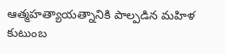ఆత్మహత్యాయత్నానికి పాల్పడిన మహిళ కుటుంబ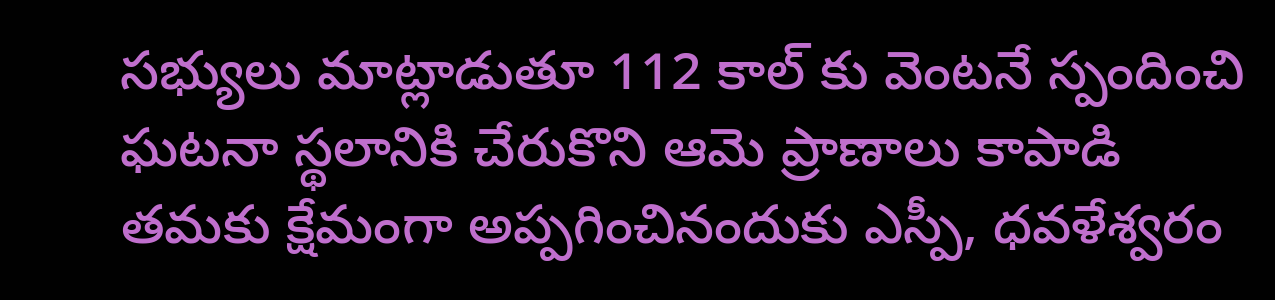సభ్యులు మాట్లాడుతూ 112 కాల్ కు వెంటనే స్పందించి ఘటనా స్థలానికి చేరుకొని ఆమె ప్రాణాలు కాపాడి తమకు క్షేమంగా అప్పగించినందుకు ఎస్పీ, ధవళేశ్వరం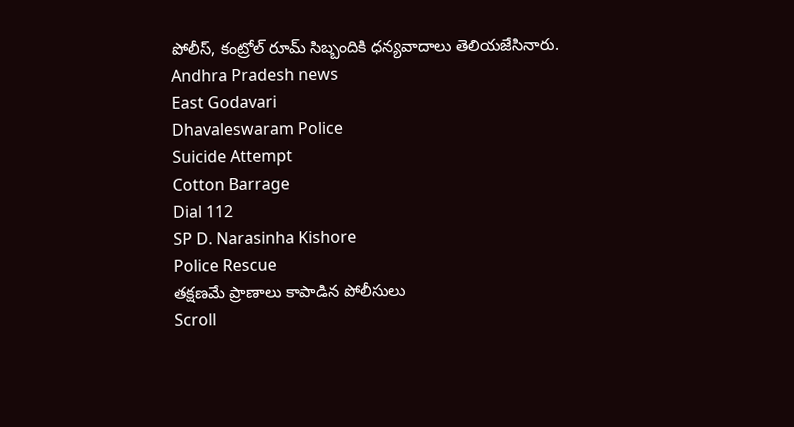పోలీస్, కంట్రోల్ రూమ్ సిబ్బందికి ధన్యవాదాలు తెలియజేసినారు.
Andhra Pradesh news
East Godavari
Dhavaleswaram Police
Suicide Attempt
Cotton Barrage
Dial 112
SP D. Narasinha Kishore
Police Rescue
తక్షణమే ప్రాణాలు కాపాడిన పోలీసులు
Scroll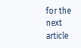for the next article